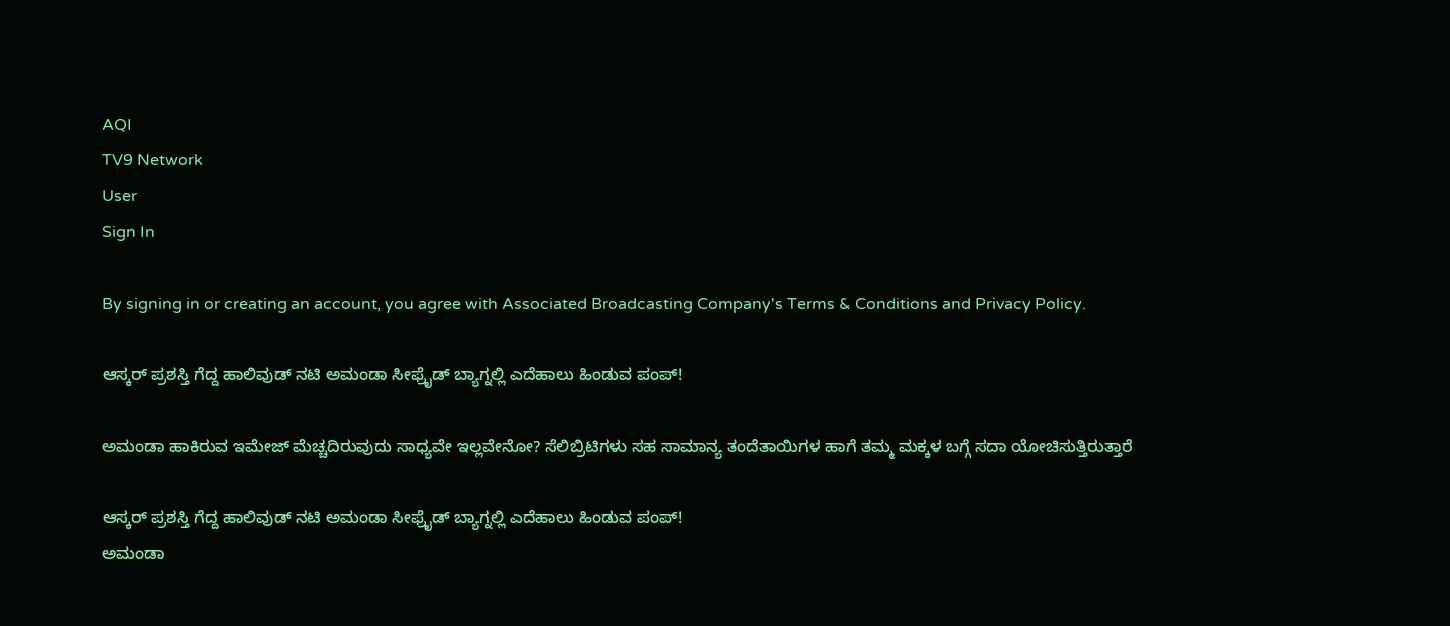AQI
TV9 Network
User
Sign In

By signing in or creating an account, you agree with Associated Broadcasting Company's Terms & Conditions and Privacy Policy.

ಆಸ್ಕರ್ ಪ್ರಶಸ್ತಿ ಗೆದ್ದ ಹಾಲಿವುಡ್ ನಟಿ ಅಮಂಡಾ ಸೀಫ್ರೈಡ್ ಬ್ಯಾಗ್ನಲ್ಲಿ ಎದೆಹಾಲು ಹಿಂಡುವ ಪಂಪ್!

ಅಮಂಡಾ ಹಾಕಿರುವ ಇಮೇಜ್ ಮೆಚ್ಚದಿರುವುದು ಸಾಧ್ಯವೇ ಇಲ್ಲವೇನೋ? ಸೆಲಿಬ್ರಿಟಿಗಳು ಸಹ ಸಾಮಾನ್ಯ ತಂದೆತಾಯಿಗಳ ಹಾಗೆ ತಮ್ಮ ಮಕ್ಕಳ ಬಗ್ಗೆ ಸದಾ ಯೋಚಿಸುತ್ತಿರುತ್ತಾರೆ

ಆಸ್ಕರ್ ಪ್ರಶಸ್ತಿ ಗೆದ್ದ ಹಾಲಿವುಡ್ ನಟಿ ಅಮಂಡಾ ಸೀಫ್ರೈಡ್ ಬ್ಯಾಗ್ನಲ್ಲಿ ಎದೆಹಾಲು ಹಿಂಡುವ ಪಂಪ್!
ಅಮಂಡಾ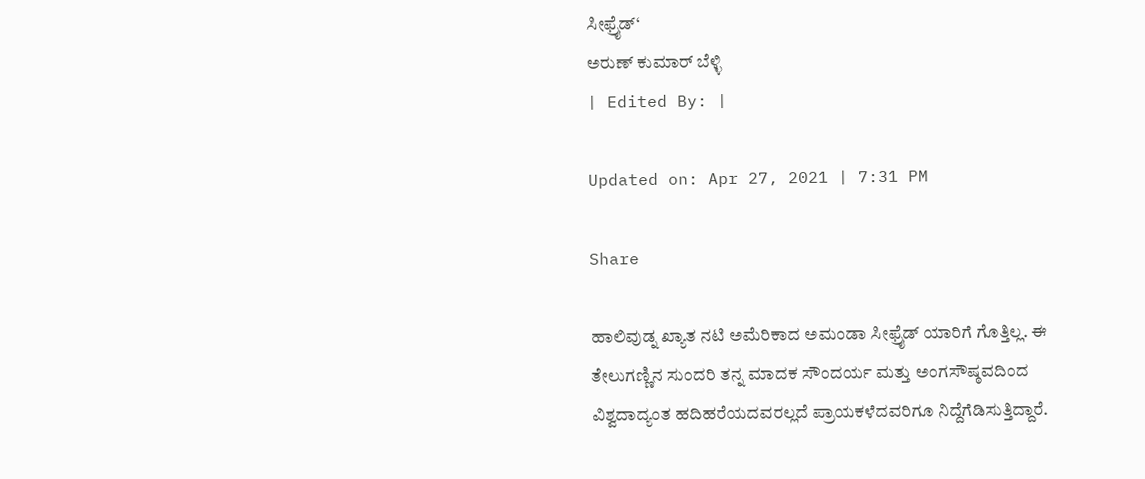ಸೀಫ್ರೈಡ್‘
ಅರುಣ್ ಕುಮಾರ್ ಬೆಳ್ಳಿ
| Edited By: |

Updated on: Apr 27, 2021 | 7:31 PM

Share

ಹಾಲಿವುಡ್ನ ಖ್ಯಾತ ನಟಿ ಅಮೆರಿಕಾದ ಅಮಂಡಾ ಸೀಫ್ರೈಡ್ ಯಾರಿಗೆ ಗೊತ್ತಿಲ್ಲ. ಈ ತೇಲುಗಣ್ಣಿನ ಸುಂದರಿ ತನ್ನ ಮಾದಕ ಸೌಂದರ್ಯ ಮತ್ತು ಅಂಗಸೌಷ್ಠವದಿಂದ ವಿಶ್ವದಾದ್ಯಂತ ಹದಿಹರೆಯದವರಲ್ಲದೆ ಪ್ರಾಯಕಳೆದವರಿಗೂ ನಿದ್ದೆಗೆಡಿಸುತ್ತಿದ್ದಾರೆ.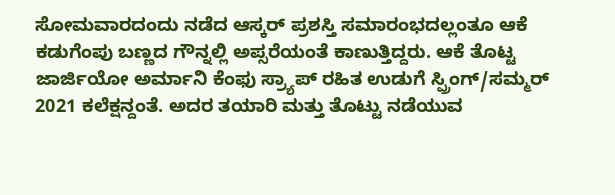ಸೋಮವಾರದಂದು ನಡೆದ ಆಸ್ಕರ್ ಪ್ರಶಸ್ತಿ ಸಮಾರಂಭದಲ್ಲಂತೂ ಆಕೆ ಕಡುಗೆಂಪು ಬಣ್ಣದ ಗೌನ್ನಲ್ಲಿ ಅಪ್ಸರೆಯಂತೆ ಕಾಣುತ್ತಿದ್ದರು. ಆಕೆ ತೊಟ್ಟ ಜಾರ್ಜಿಯೋ ಅರ್ಮಾನಿ ಕೆಂಫು ಸ್ರ್ಯಾಪ್ ರಹಿತ ಉಡುಗೆ ಸ್ಪ್ರಿಂಗ್/ಸಮ್ಮರ್ 2021 ಕಲೆಕ್ಷನ್ದಂತೆ. ಅದರ ತಯಾರಿ ಮತ್ತು ತೊಟ್ಟು ನಡೆಯುವ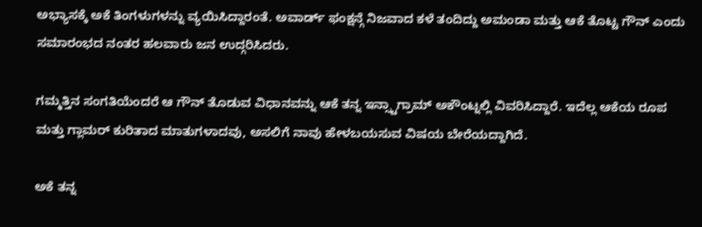ಅಭ್ಯಾಸಕ್ಕೆ ಅಕೆ ತಿಂಗಳುಗಳನ್ನು ವ್ಯಯಿಸಿದ್ದಾರಂತೆ. ಅವಾರ್ಡ್ ಫಂಕ್ಷನ್ಗೆ ನಿಜವಾದ ಕಳೆ ತಂದಿದ್ದು ಅಮಂಡಾ ಮತ್ತು ಆಕೆ ತೊಟ್ಟ ಗೌನ್ ಎಂದು ಸಮಾರಂಭದ ನಂತರ ಹಲವಾರು ಜನ ಉದ್ಗರಿಸಿದರು.

ಗಮ್ಮತ್ತಿನ ಸಂಗತಿಯೆಂದರೆ ಆ ಗೌನ್ ತೊಡುವ ವಿಧಾನವನ್ನು ಆಕೆ ತನ್ನ ಇನ್ಸ್ಟಾಗ್ರಾಮ್ ಅಕೌಂಟ್ನಲ್ಲಿ ವಿವರಿಸಿದ್ದಾರೆ. ಇದೆಲ್ಲ ಆಕೆಯ ರೂಪ ಮತ್ತು ಗ್ಲಾಮರ್ ಕುರಿತಾದ ಮಾತುಗಳಾದವು, ಅಸಲಿಗೆ ನಾವು ಹೇಳಬಯಸುವ ವಿಷಯ ಬೇರೆಯದ್ದಾಗಿದೆ.

ಅಕೆ ತನ್ನ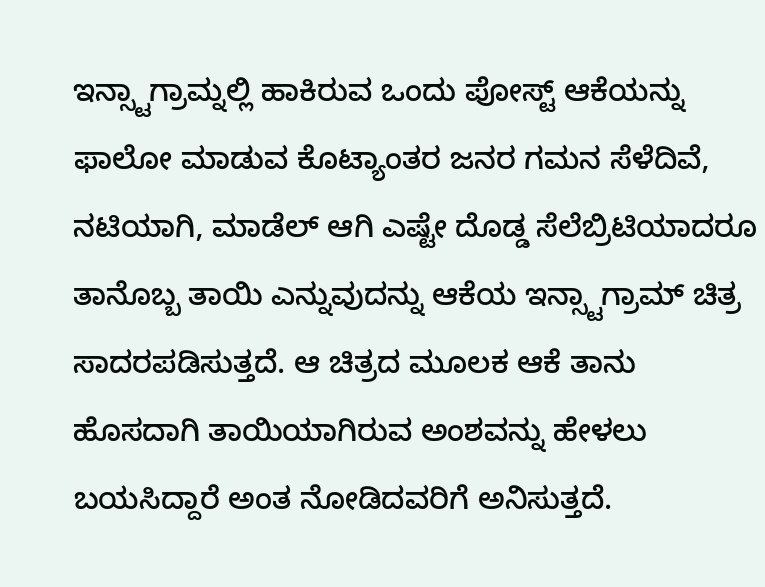ಇನ್ಸ್ಟಾಗ್ರಾಮ್ನಲ್ಲಿ ಹಾಕಿರುವ ಒಂದು ಪೋಸ್ಟ್ ಆಕೆಯನ್ನು ಫಾಲೋ ಮಾಡುವ ಕೊಟ್ಯಾಂತರ ಜನರ ಗಮನ ಸೆಳೆದಿವೆ, ನಟಿಯಾಗಿ, ಮಾಡೆಲ್ ಆಗಿ ಎಷ್ಟೇ ದೊಡ್ಡ ಸೆಲೆಬ್ರಿಟಿಯಾದರೂ ತಾನೊಬ್ಬ ತಾಯಿ ಎನ್ನುವುದನ್ನು ಆಕೆಯ ಇನ್ಸ್ಟಾಗ್ರಾಮ್ ಚಿತ್ರ ಸಾದರಪಡಿಸುತ್ತದೆ. ಆ ಚಿತ್ರದ ಮೂಲಕ ಆಕೆ ತಾನು ಹೊಸದಾಗಿ ತಾಯಿಯಾಗಿರುವ ಅಂಶವನ್ನು ಹೇಳಲು ಬಯಸಿದ್ದಾರೆ ಅಂತ ನೋಡಿದವರಿಗೆ ಅನಿಸುತ್ತದೆ.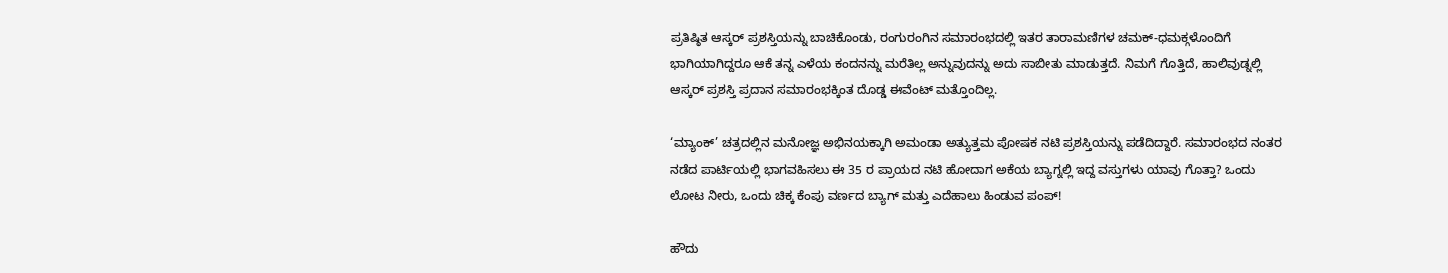ಪ್ರತಿಷ್ಠಿತ ಆಸ್ಕರ್ ಪ್ರಶಸ್ತಿಯನ್ನು ಬಾಚಿಕೊಂಡು, ರಂಗುರಂಗಿನ ಸಮಾರಂಭದಲ್ಲಿ ಇತರ ತಾರಾಮಣಿಗಳ ಚಮಕ್-ಧಮಕ್ಗಳೊಂದಿಗೆ ಭಾಗಿಯಾಗಿದ್ದರೂ ಆಕೆ ತನ್ನ ಎಳೆಯ ಕಂದನನ್ನು ಮರೆತಿಲ್ಲ ಅನ್ನುವುದನ್ನು ಅದು ಸಾಬೀತು ಮಾಡುತ್ತದೆ. ನಿಮಗೆ ಗೊತ್ತಿದೆ, ಹಾಲಿವುಡ್ನಲ್ಲಿ ಆಸ್ಕರ್ ಪ್ರಶಸ್ತಿ ಪ್ರದಾನ ಸಮಾರಂಭಕ್ಕಿಂತ ದೊಡ್ಡ ಈವೆಂಟ್ ಮತ್ತೊಂದಿಲ್ಲ.

‘ಮ್ಯಾಂಕ್’ ಚತ್ರದಲ್ಲಿನ ಮನೋಜ್ಞ ಅಭಿನಯಕ್ಕಾಗಿ ಅಮಂಡಾ ಅತ್ಯುತ್ತಮ ಪೋಷಕ ನಟಿ ಪ್ರಶಸ್ತಿಯನ್ನು ಪಡೆದಿದ್ದಾರೆ. ಸಮಾರಂಭದ ನಂತರ ನಡೆದ ಪಾರ್ಟಿಯಲ್ಲಿ ಭಾಗವಹಿಸಲು ಈ 35 ರ ಪ್ರಾಯದ ನಟಿ ಹೋದಾಗ ಅಕೆಯ ಬ್ಯಾಗ್ನಲ್ಲಿ ಇದ್ದ ವಸ್ತುಗಳು ಯಾವು ಗೊತ್ತಾ? ಒಂದು ಲೋಟ ನೀರು, ಒಂದು ಚಿಕ್ಕ ಕೆಂಪು ವರ್ಣದ ಬ್ಯಾಗ್ ಮತ್ತು ಎದೆಹಾಲು ಹಿಂಡುವ ಪಂಪ್!

ಹೌದು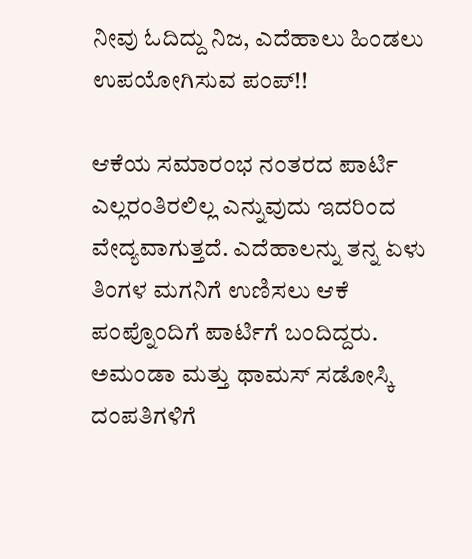ನೀವು ಓದಿದ್ದು ನಿಜ, ಎದೆಹಾಲು ಹಿಂಡಲು ಉಪಯೋಗಿಸುವ ಪಂಪ್!!

ಆಕೆಯ ಸಮಾರಂಭ ನಂತರದ ಪಾರ್ಟಿ ಎಲ್ಲರಂತಿರಲಿಲ್ಲ ಎನ್ನುವುದು ಇದರಿಂದ ವೇದ್ಯವಾಗುತ್ತದೆ. ಎದೆಹಾಲನ್ನು ತನ್ನ ಏಳು ತಿಂಗಳ ಮಗನಿಗೆ ಉಣಿಸಲು ಆಕೆ ಪಂಪ್ನೊಂದಿಗೆ ಪಾರ್ಟಿಗೆ ಬಂದಿದ್ದರು. ಅಮಂಡಾ ಮತ್ತು ಥಾಮಸ್ ಸಡೋಸ್ಕಿ ದಂಪತಿಗಳಿಗೆ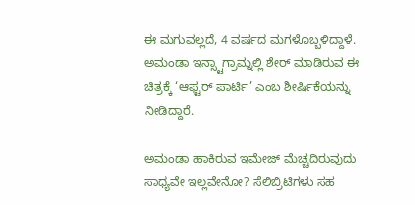ಈ ಮಗುವಲ್ಲದೆ, 4 ವರ್ಷದ ಮಗಳೊಬ್ಬಳಿದ್ದಾಳೆ. ಅಮಂಡಾ ಇನ್ಸ್ಟಾಗ್ರಾಮ್ನಲ್ಲಿ ಶೇರ್ ಮಾಡಿರುವ ಈ ಚಿತ್ರಕ್ಕೆ ‘ಆಫ್ಟರ್ ಪಾರ್ಟಿ’ ಎಂಬ ಶೀರ್ಷಿಕೆಯನ್ನು ನೀಡಿದ್ದಾರೆ.

ಅಮಂಡಾ ಹಾಕಿರುವ ಇಮೇಜ್ ಮೆಚ್ಚದಿರುವುದು ಸಾಧ್ಯವೇ ಇಲ್ಲವೇನೋ? ಸೆಲಿಬ್ರಿಟಿಗಳು ಸಹ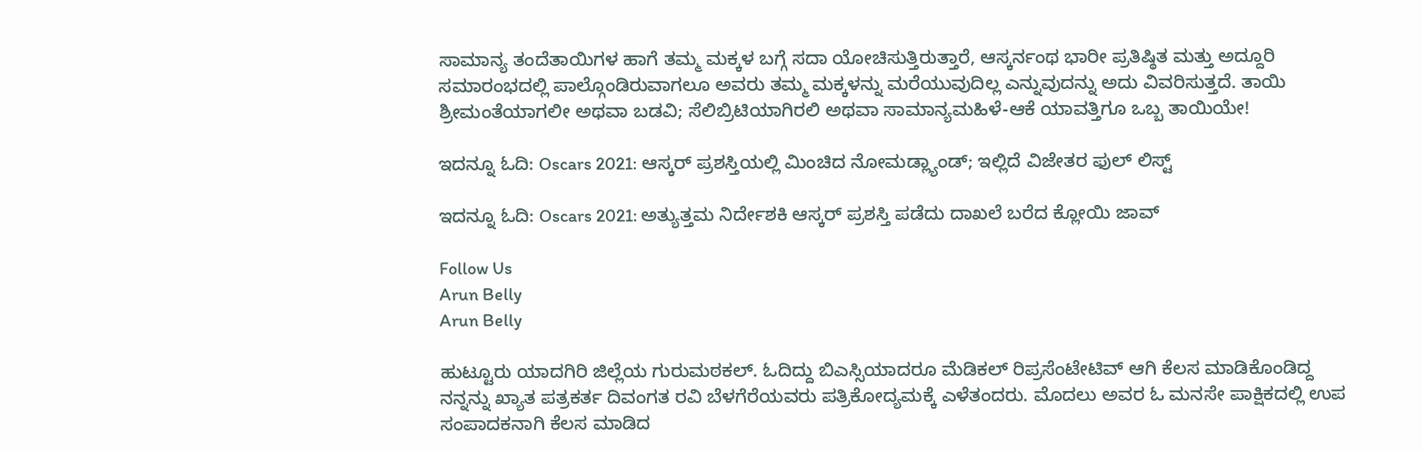ಸಾಮಾನ್ಯ ತಂದೆತಾಯಿಗಳ ಹಾಗೆ ತಮ್ಮ ಮಕ್ಕಳ ಬಗ್ಗೆ ಸದಾ ಯೋಚಿಸುತ್ತಿರುತ್ತಾರೆ, ಆಸ್ಕರ್ನಂಥ ಭಾರೀ ಪ್ರತಿಷ್ಠಿತ ಮತ್ತು ಅದ್ದೂರಿ ಸಮಾರಂಭದಲ್ಲಿ ಪಾಲ್ಗೊಂಡಿರುವಾಗಲೂ ಅವರು ತಮ್ಮ ಮಕ್ಕಳನ್ನು ಮರೆಯುವುದಿಲ್ಲ ಎನ್ನುವುದನ್ನು ಅದು ವಿವರಿಸುತ್ತದೆ. ತಾಯಿ ಶ್ರೀಮಂತೆಯಾಗಲೀ ಅಥವಾ ಬಡವಿ; ಸೆಲಿಬ್ರಿಟಿಯಾಗಿರಲಿ ಅಥವಾ ಸಾಮಾನ್ಯಮಹಿಳೆ-ಆಕೆ ಯಾವತ್ತಿಗೂ ಒಬ್ಬ ತಾಯಿಯೇ!

ಇದನ್ನೂ ಓದಿ: Oscars 2021: ಆಸ್ಕರ್ ಪ್ರಶಸ್ತಿಯಲ್ಲಿ ಮಿಂಚಿದ ನೋಮಡ್ಲ್ಯಾಂಡ್; ಇಲ್ಲಿದೆ ವಿಜೇತರ ಫುಲ್ ಲಿಸ್ಟ್

ಇದನ್ನೂ ಓದಿ: Oscars 2021: ಅತ್ಯುತ್ತಮ ನಿರ್ದೇಶಕಿ ಆಸ್ಕರ್ ಪ್ರಶಸ್ತಿ ಪಡೆದು ದಾಖಲೆ ಬರೆದ ಕ್ಲೋಯಿ ಜಾವ್

Follow Us
Arun Belly
Arun Belly

ಹುಟ್ಟೂರು ಯಾದಗಿರಿ ಜಿಲ್ಲೆಯ ಗುರುಮಠಕಲ್. ಓದಿದ್ದು ಬಿಎಸ್ಸಿಯಾದರೂ ಮೆಡಿಕಲ್ ರಿಪ್ರಸೆಂಟೇಟಿವ್ ಆಗಿ ಕೆಲಸ ಮಾಡಿಕೊಂಡಿದ್ದ ನನ್ನನ್ನು ಖ್ಯಾತ ಪತ್ರಕರ್ತ ದಿವಂಗತ ರವಿ ಬೆಳಗೆರೆಯವರು ಪತ್ರಿಕೋದ್ಯಮಕ್ಕೆ ಎಳೆತಂದರು. ಮೊದಲು ಅವರ ಓ ಮನಸೇ ಪಾಕ್ಷಿಕದಲ್ಲಿ ಉಪ ಸಂಪಾದಕನಾಗಿ ಕೆಲಸ ಮಾಡಿದ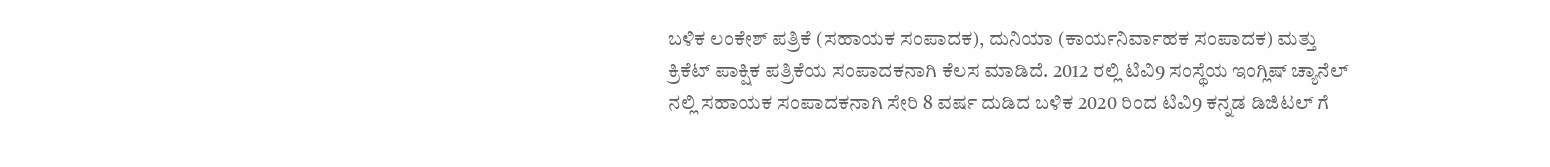ಬಳಿಕ ಲಂಕೇಶ್ ಪತ್ರಿಕೆ (ಸಹಾಯಕ ಸಂಪಾದಕ), ದುನಿಯಾ (ಕಾರ್ಯನಿರ್ವಾಹಕ ಸಂಪಾದಕ) ಮತ್ತು ಕ್ರಿಕೆಟ್ ಪಾಕ್ಷಿಕ ಪತ್ರಿಕೆಯ ಸಂಪಾದಕನಾಗಿ ಕೆಲಸ ಮಾಡಿದೆ. 2012 ರಲ್ಲಿ ಟಿವಿ9 ಸಂಸ್ಥೆಯ ಇಂಗ್ಲಿಷ್ ಚ್ಯಾನೆಲ್ ನಲ್ಲಿ ಸಹಾಯಕ ಸಂಪಾದಕನಾಗಿ ಸೇರಿ 8 ವರ್ಷ ದುಡಿದ ಬಳಿಕ 2020 ರಿಂದ ಟಿವಿ9 ಕನ್ನಡ ಡಿಜಿಟಲ್ ಗೆ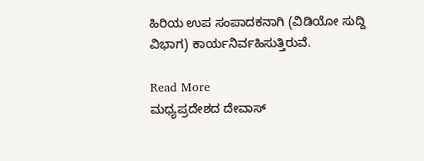ಹಿರಿಯ ಉಪ ಸಂಪಾದಕನಾಗಿ (ವಿಡಿಯೋ ಸುದ್ದಿ ವಿಭಾಗ) ಕಾರ್ಯನಿರ್ವಹಿಸುತ್ತಿರುವೆ.

Read More
ಮಧ್ಯಪ್ರದೇಶದ ದೇವಾಸ್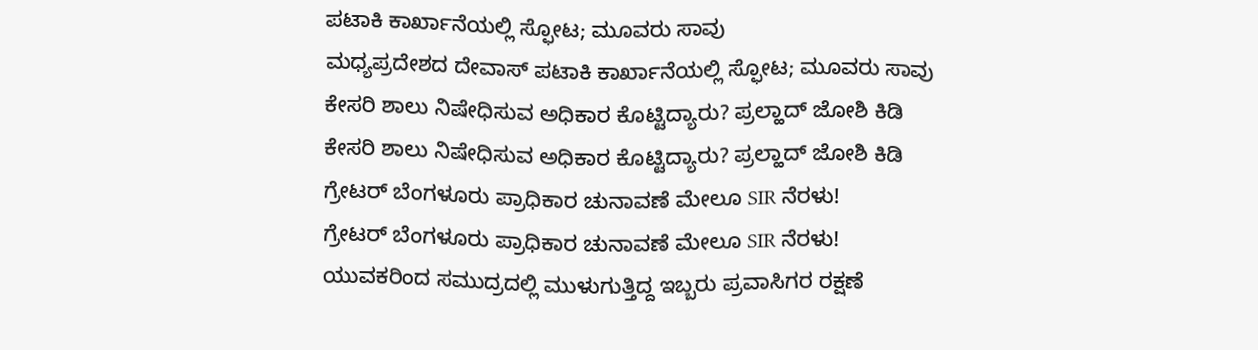ಪಟಾಕಿ ಕಾರ್ಖಾನೆಯಲ್ಲಿ ಸ್ಫೋಟ; ಮೂವರು ಸಾವು
ಮಧ್ಯಪ್ರದೇಶದ ದೇವಾಸ್ ಪಟಾಕಿ ಕಾರ್ಖಾನೆಯಲ್ಲಿ ಸ್ಫೋಟ; ಮೂವರು ಸಾವು
ಕೇಸರಿ ಶಾಲು ನಿಷೇಧಿಸುವ ಅಧಿಕಾರ ಕೊಟ್ಟಿದ್ಯಾರು? ಪ್ರಲ್ಹಾದ್ ಜೋಶಿ ಕಿಡಿ
ಕೇಸರಿ ಶಾಲು ನಿಷೇಧಿಸುವ ಅಧಿಕಾರ ಕೊಟ್ಟಿದ್ಯಾರು? ಪ್ರಲ್ಹಾದ್ ಜೋಶಿ ಕಿಡಿ
ಗ್ರೇಟರ್ ಬೆಂಗಳೂರು ಪ್ರಾಧಿಕಾರ ಚುನಾವಣೆ ಮೇಲೂ SIR ನೆರಳು!
ಗ್ರೇಟರ್ ಬೆಂಗಳೂರು ಪ್ರಾಧಿಕಾರ ಚುನಾವಣೆ ಮೇಲೂ SIR ನೆರಳು!
ಯುವಕರಿಂದ ಸಮುದ್ರದಲ್ಲಿ ಮುಳುಗುತ್ತಿದ್ದ ಇಬ್ಬರು ಪ್ರವಾಸಿಗರ ರಕ್ಷಣೆ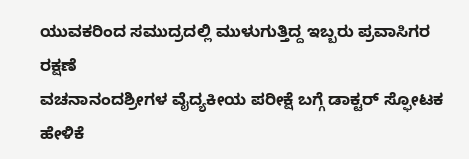ಯುವಕರಿಂದ ಸಮುದ್ರದಲ್ಲಿ ಮುಳುಗುತ್ತಿದ್ದ ಇಬ್ಬರು ಪ್ರವಾಸಿಗರ ರಕ್ಷಣೆ
ವಚನಾನಂದಶ್ರೀಗಳ ವೈದ್ಯಕೀಯ ಪರೀಕ್ಷೆ ಬಗ್ಗೆ ಡಾಕ್ಟರ್ ಸ್ಫೋಟಕ ಹೇಳಿಕೆ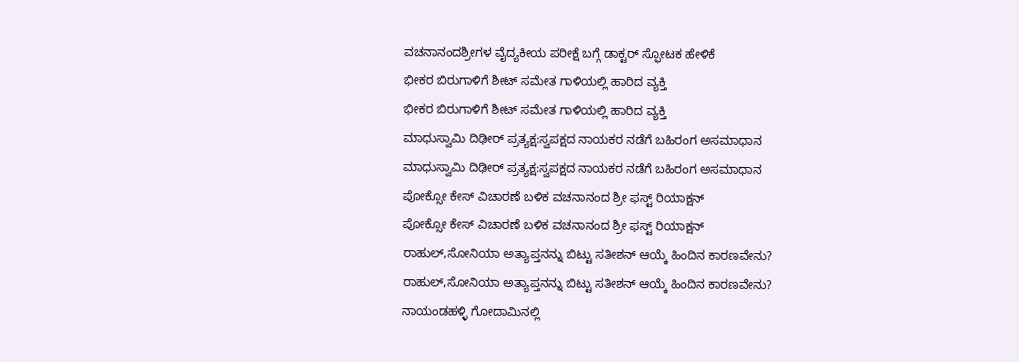ವಚನಾನಂದಶ್ರೀಗಳ ವೈದ್ಯಕೀಯ ಪರೀಕ್ಷೆ ಬಗ್ಗೆ ಡಾಕ್ಟರ್ ಸ್ಫೋಟಕ ಹೇಳಿಕೆ
ಭೀಕರ ಬಿರುಗಾಳಿಗೆ ಶೀಟ್ ಸಮೇತ ಗಾಳಿಯಲ್ಲಿ ಹಾರಿದ ವ್ಯಕ್ತಿ
ಭೀಕರ ಬಿರುಗಾಳಿಗೆ ಶೀಟ್ ಸಮೇತ ಗಾಳಿಯಲ್ಲಿ ಹಾರಿದ ವ್ಯಕ್ತಿ
ಮಾಧುಸ್ವಾಮಿ ದಿಢೀರ್ ಪ್ರತ್ಯಕ್ಷ:ಸ್ವಪಕ್ಷದ ನಾಯಕರ ನಡೆಗೆ ಬಹಿರಂಗ ಅಸಮಾಧಾನ
ಮಾಧುಸ್ವಾಮಿ ದಿಢೀರ್ ಪ್ರತ್ಯಕ್ಷ:ಸ್ವಪಕ್ಷದ ನಾಯಕರ ನಡೆಗೆ ಬಹಿರಂಗ ಅಸಮಾಧಾನ
ಪೋಕ್ಸೋ ಕೇಸ್ ವಿಚಾರಣೆ ಬಳಿಕ ವಚನಾನಂದ ಶ್ರೀ ಫಸ್ಟ್ ರಿಯಾಕ್ಷನ್
ಪೋಕ್ಸೋ ಕೇಸ್ ವಿಚಾರಣೆ ಬಳಿಕ ವಚನಾನಂದ ಶ್ರೀ ಫಸ್ಟ್ ರಿಯಾಕ್ಷನ್
ರಾಹುಲ್,ಸೋನಿಯಾ ಅತ್ಯಾಪ್ತನನ್ನು ಬಿಟ್ಟು ಸತೀಶನ್ ಆಯ್ಕೆ ಹಿಂದಿನ ಕಾರಣವೇನು?
ರಾಹುಲ್,ಸೋನಿಯಾ ಅತ್ಯಾಪ್ತನನ್ನು ಬಿಟ್ಟು ಸತೀಶನ್ ಆಯ್ಕೆ ಹಿಂದಿನ ಕಾರಣವೇನು?
ನಾಯಂಡಹಳ್ಳಿ ಗೋದಾಮಿನಲ್ಲಿ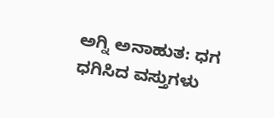ಅಗ್ನಿ ಅನಾಹುತ: ಧಗ ಧಗಿಸಿದ ವಸ್ತುಗಳು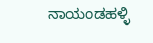ನಾಯಂಡಹಳ್ಳಿ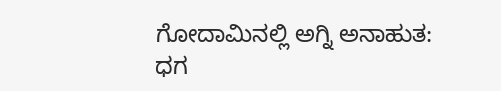ಗೋದಾಮಿನಲ್ಲಿ ಅಗ್ನಿ ಅನಾಹುತ: ಧಗ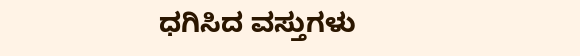ಧಗಿಸಿದ ವಸ್ತುಗಳು